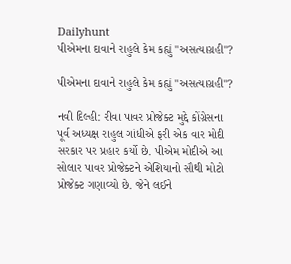Dailyhunt
પીએમના દાવાને રાહુલે કેમ કહ્યું "અસત્યાગ્રહી"?

પીએમના દાવાને રાહુલે કેમ કહ્યું "અસત્યાગ્રહી"?

નવી દિલ્હી: રીવા પાવર પ્રોજેક્ટ મુદ્દે કોંગ્રેસના પૂર્વ અધ્યક્ષ રાહુલ ગાંધીએ ફરી એક વાર મોદી સરકાર પર પ્રહાર કર્યો છે. પીએમ મોદીએ આ સોલાર પાવર પ્રોજેક્ટને એશિયાનો સૌથી મોટો પ્રોજેક્ટ ગણાવ્યો છે. જેને લઈને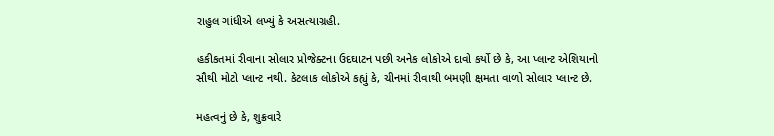રાહુલ ગાંધીએ લખ્યું કે અસત્યાગ્રહી.

હકીકતમાં રીવાના સોલાર પ્રોજેક્ટના ઉદઘાટન પછી અનેક લોકોએ દાવો કર્યો છે કે, આ પ્લાન્ટ એશિયાનો સૌથી મોટો પ્લાન્ટ નથી. કેટલાક લોકોએ કહ્યું કે, ચીનમાં રીવાથી બમણી ક્ષમતા વાળો સોલાર પ્લાન્ટ છે.

મહત્વનું છે કે, શુક્રવારે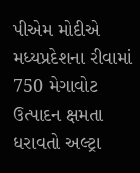પીએમ મોદીએ મધ્યપ્રદેશના રીવામાં 750 મેગાવોટ ઉત્પાદન ક્ષમતા ધરાવતો અલ્ટ્રા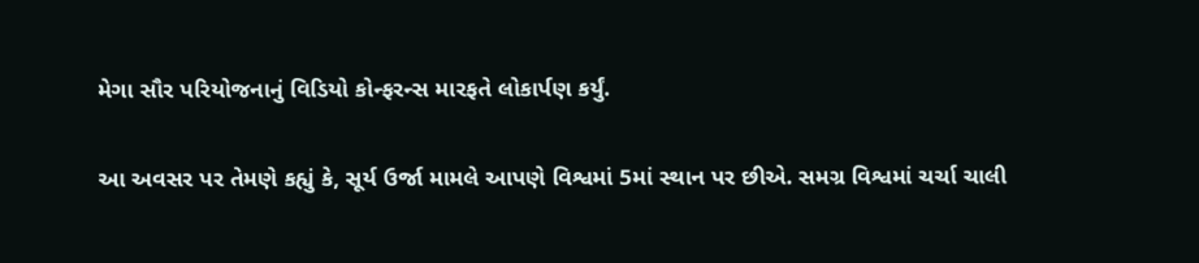મેગા સૌર પરિયોજનાનું વિડિયો કોન્ફરન્સ મારફતે લોકાર્પણ કર્યું.

આ અવસર પર તેમણે કહ્યું કે, સૂર્ય ઉર્જા મામલે આપણે વિશ્વમાં 5માં સ્થાન પર છીએ. સમગ્ર વિશ્વમાં ચર્ચા ચાલી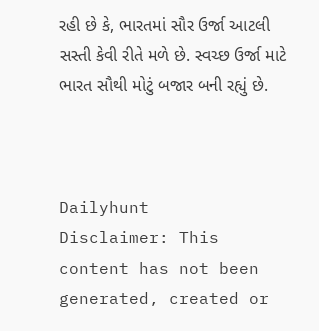રહી છે કે, ભારતમાં સૌર ઉર્જા આટલી સસ્તી કેવી રીતે મળે છે. સ્વચ્છ ઉર્જા માટે ભારત સૌથી મોટું બજાર બની રહ્યું છે.



Dailyhunt
Disclaimer: This content has not been generated, created or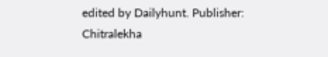edited by Dailyhunt. Publisher: Chitralekha